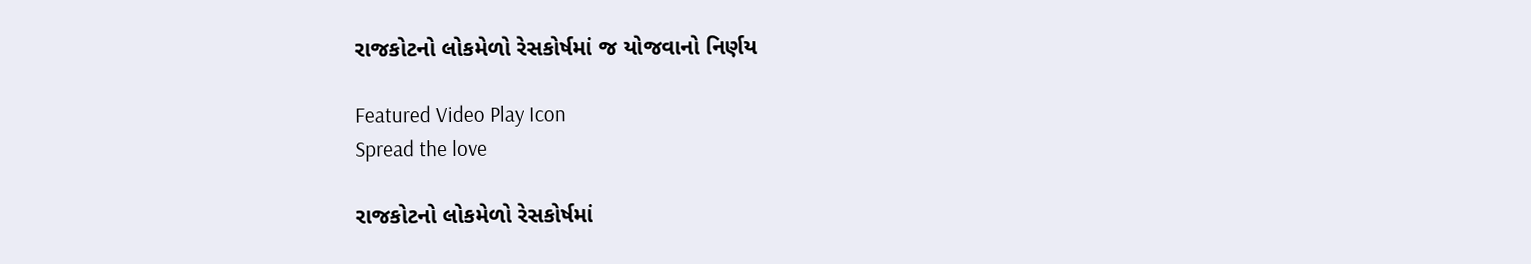રાજકોટનો લોકમેળો રેસકોર્ષમાં જ યોજવાનો નિર્ણય

Featured Video Play Icon
Spread the love

રાજકોટનો લોકમેળો રેસકોર્ષમાં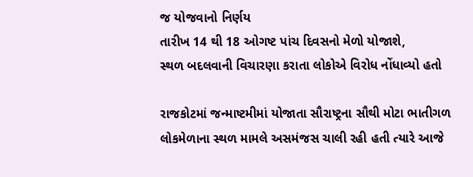જ યોજવાનો નિર્ણય
તારીખ 14 થી 18 ઓગષ્ટ પાંચ દિવસનો મેળો યોજાશે,
સ્થળ બદલવાની વિચારણા કરાતા લોકોએ વિરોધ નોંધાવ્યો હતો

રાજકોટમાં જન્માષ્ટમીમાં યોજાતા સૌરાષ્ટ્રના સૌથી મોટા ભાતીગળ લોકમેળાના સ્થળ મામલે અસમંજસ ચાલી રહી હતી ત્યારે આજે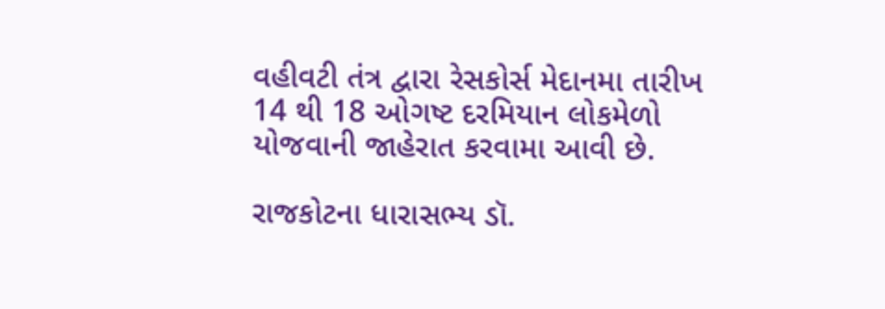વહીવટી તંત્ર દ્વારા રેસકોર્સ મેદાનમા તારીખ 14 થી 18 ઓગષ્ટ દરમિયાન લોકમેળો યોજવાની જાહેરાત કરવામા આવી છે.

રાજકોટના ધારાસભ્ય ડૉ.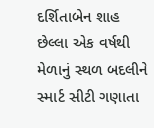દર્શિતાબેન શાહ છેલ્લા એક વર્ષથી મેળાનું સ્થળ બદલીને સ્માર્ટ સીટી ગણાતા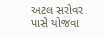અટલ સરોવર પાસે યોજવા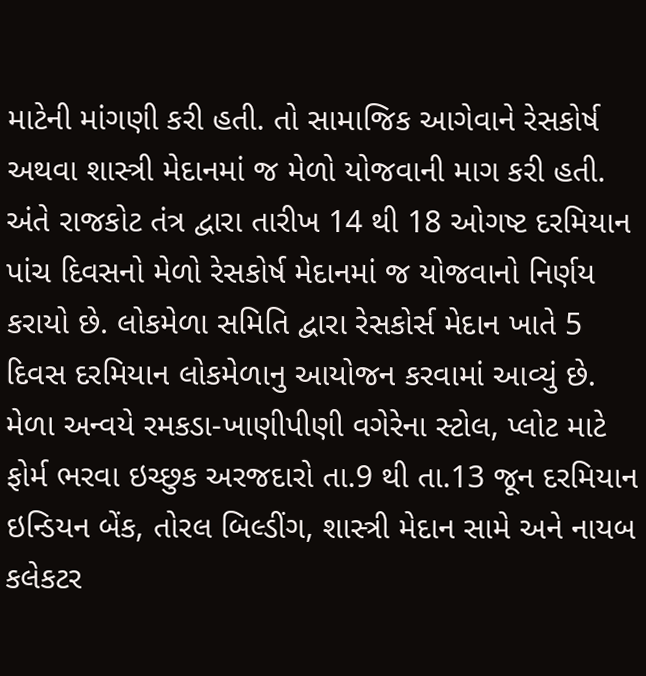માટેની માંગણી કરી હતી. તો સામાજિક આગેવાને રેસકોર્ષ અથવા શાસ્ત્રી મેદાનમાં જ મેળો યોજવાની માગ કરી હતી. અંતે રાજકોટ તંત્ર દ્વારા તારીખ 14 થી 18 ઓગષ્ટ દરમિયાન પાંચ દિવસનો મેળો રેસકોર્ષ મેદાનમાં જ યોજવાનો નિર્ણય કરાયો છે. લોકમેળા સમિતિ દ્વારા રેસકોર્સ મેદાન ખાતે 5 દિવસ દરમિયાન લોકમેળાનુ આયોજન કરવામાં આવ્યું છે. મેળા અન્વયે રમકડા-ખાણીપીણી વગેરેના સ્ટોલ, પ્લોટ માટે ફોર્મ ભરવા ઇચ્છુક અરજદારો તા.9 થી તા.13 જૂન દરમિયાન ઇન્ડિયન બેંક, તોરલ બિલ્ડીંગ, શાસ્ત્રી મેદાન સામે અને નાયબ કલેકટર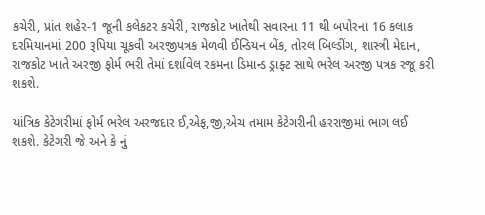કચેરી, પ્રાંત શહેર-1 જૂની કલેકટર કચેરી, રાજકોટ ખાતેથી સવારના 11 થી બપોરના 16 કલાક દરમિયાનમાં 200 રૂપિયા ચૂકવી અરજીપત્રક મેળવી ઈન્ડિયન બેંક, તોરલ બિલ્ડીંગ, શાસ્ત્રી મેદાન, રાજકોટ ખાતે અરજી ફોર્મ ભરી તેમાં દર્શાવેલ રકમના ડિમાન્ડ ડ્રાફ્ટ સાથે ભરેલ અરજી પત્રક રજૂ કરી શકશે.

યાંત્રિક કેટેગરીમાં ફોર્મ ભરેલ અરજદાર ઈ,એફ,જી,એચ તમામ કેટેગરીની હરરાજીમાં ભાગ લઈ શકશે. કેટેગરી જે અને કે નું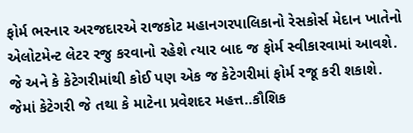ફોર્મ ભરનાર અરજદારએ રાજકોટ મહાનગરપાલિકાનો રેસકોર્સ મેદાન ખાતેનો એલોટમેન્ટ લેટર રજુ કરવાનો રહેશે ત્યાર બાદ જ ફોર્મ સ્વીકારવામાં આવશે. જે અને કે કેટેગરીમાંથી કોઈ પણ એક જ કેટેગરીમાં ફોર્મ રજૂ કરી શકાશે. જેમાં કેટેગરી જે તથા કે માટેના પ્રવેશદર મહત્ત..કૌશિક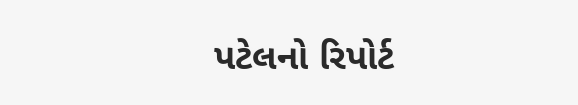પટેલનો રિપોર્ટ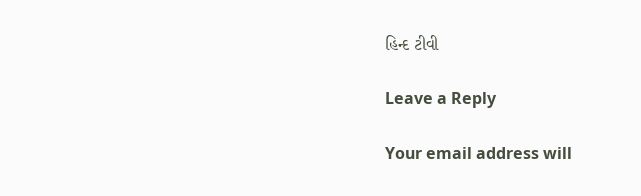હિન્દ ટીવી

Leave a Reply

Your email address will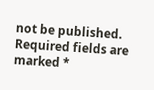not be published. Required fields are marked *